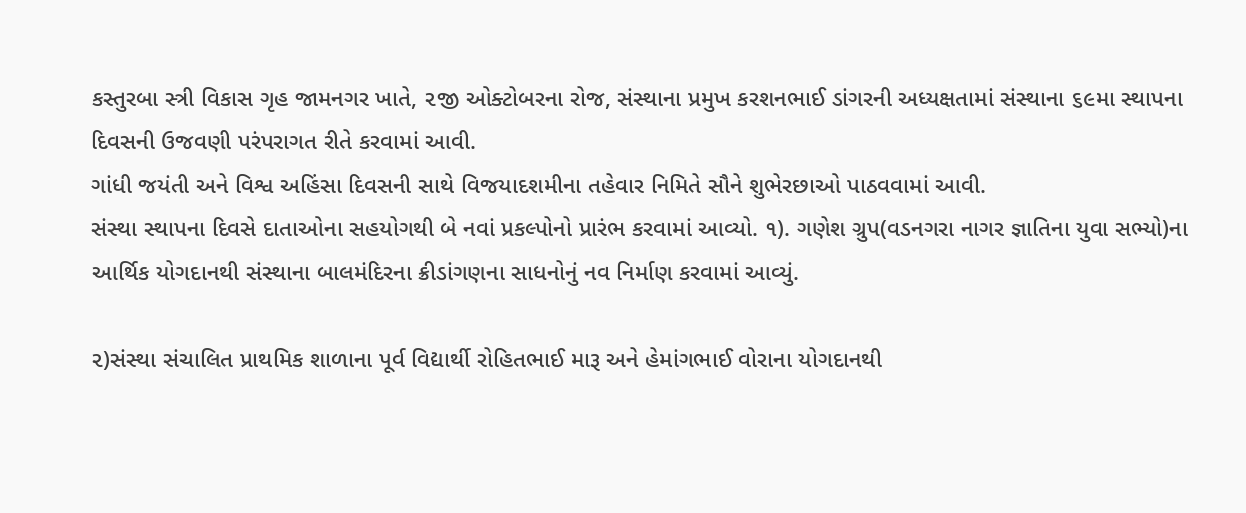કસ્તુરબા સ્ત્રી વિકાસ ગૃહ જામનગર ખાતે, ૨જી ઓક્ટોબરના રોજ, સંસ્થાના પ્રમુખ કરશનભાઈ ડાંગરની અધ્યક્ષતામાં સંસ્થાના ૬૯મા સ્થાપના દિવસની ઉજવણી પરંપરાગત રીતે કરવામાં આવી.
ગાંધી જયંતી અને વિશ્વ અહિંસા દિવસની સાથે વિજયાદશમીના તહેવાર નિમિતે સૌને શુભેરછાઓ પાઠવવામાં આવી.
સંસ્થા સ્થાપના દિવસે દાતાઓના સહયોગથી બે નવાં પ્રકલ્પોનો પ્રારંભ કરવામાં આવ્યો. ૧). ગણેશ ગ્રુપ(વડનગરા નાગર જ્ઞાતિના યુવા સભ્યો)ના આર્થિક યોગદાનથી સંસ્થાના બાલમંદિરના ક્રીડાંગણના સાધનોનું નવ નિર્માણ કરવામાં આવ્યું.

૨)સંસ્થા સંચાલિત પ્રાથમિક શાળાના પૂર્વ વિદ્યાર્થી રોહિતભાઈ મારૂ અને હેમાંગભાઈ વોરાના યોગદાનથી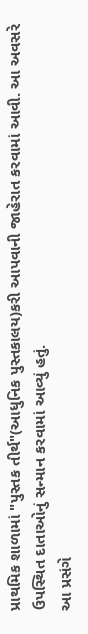પ્રાથમિક શાળામાં "પુસ્તક તીર્થ"(આધુનિક પુસ્તકાલય)કરી આપવાની જાહેરાત કરવામાં આવી. આ અવસરે ઉપસ્થિત દાતાઓનું સન્માન કરવામાં આવ્યું હતું.
આ પ્રસંગે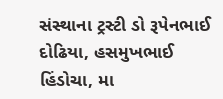સંસ્થાના ટ્રસ્ટી ડો રૂપેનભાઈ દોઢિયા, હસમુખભાઈ હિંડોચા, મા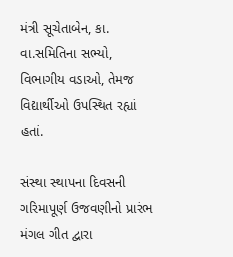મંત્રી સૂચેતાબેન, કા. વા.સમિતિના સભ્યો, વિભાગીય વડાઓ, તેમજ વિદ્યાર્થીઓ ઉપસ્થિત રહ્યાં હતાં.

સંસ્થા સ્થાપના દિવસની ગરિમાપૂર્ણ ઉજવણીનો પ્રારંભ મંગલ ગીત દ્વારા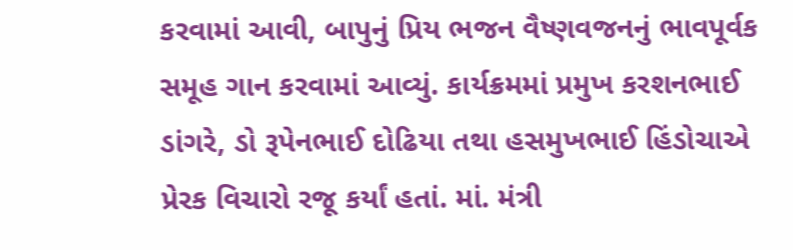કરવામાં આવી, બાપુનું પ્રિય ભજન વૈષ્ણવજનનું ભાવપૂર્વક સમૂહ ગાન કરવામાં આવ્યું. કાર્યક્રમમાં પ્રમુખ કરશનભાઈ ડાંગરે, ડો રૂપેનભાઈ દોઢિયા તથા હસમુખભાઈ હિંડોચાએ પ્રેરક વિચારો રજૂ કર્યાં હતાં. માં. મંત્રી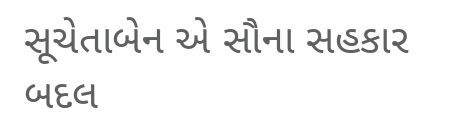સૂચેતાબેન એ સૌના સહકાર બદલ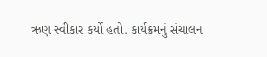ઋણ સ્વીકાર કર્યો હતો. કાર્યક્રમનું સંચાલન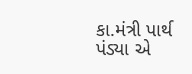કા.મંત્રી પાર્થ પંડ્યા એ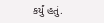કર્યું હતું.